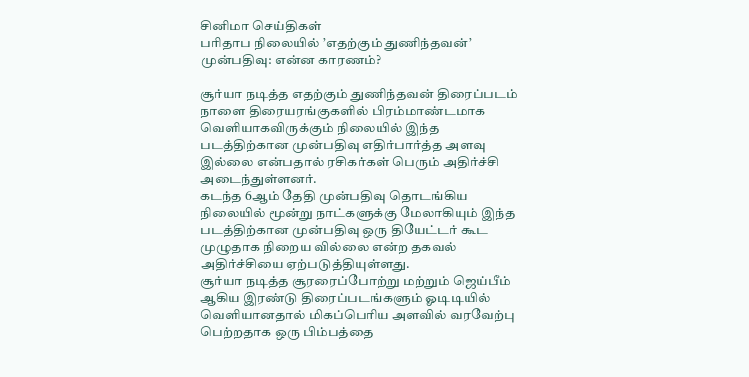சினிமா செய்திகள்
பரிதாப நிலையில் ’எதற்கும் துணிந்தவன்’ முன்பதிவு: என்ன காரணம்?

சூர்யா நடித்த எதற்கும் துணிந்தவன் திரைப்படம் நாளை திரையரங்குகளில் பிரம்மாண்டமாக வெளியாகவிருக்கும் நிலையில் இந்த படத்திற்கான முன்பதிவு எதிர்பார்த்த அளவு இல்லை என்பதால் ரசிகர்கள் பெரும் அதிர்ச்சி அடைந்துள்ளனர்.
கடந்த 6ஆம் தேதி முன்பதிவு தொடங்கிய நிலையில் மூன்று நாட்களுக்கு மேலாகியும் இந்த படத்திற்கான முன்பதிவு ஒரு தியேட்டர் கூட முழுதாக நிறைய வில்லை என்ற தகவல் அதிர்ச்சியை ஏற்படுத்தியுள்ளது.
சூர்யா நடித்த சூரரைப்போற்று மற்றும் ஜெய்பீம் ஆகிய இரண்டு திரைப்படங்களும் ஓடிடியில் வெளியானதால் மிகப்பெரிய அளவில் வரவேற்பு பெற்றதாக ஒரு பிம்பத்தை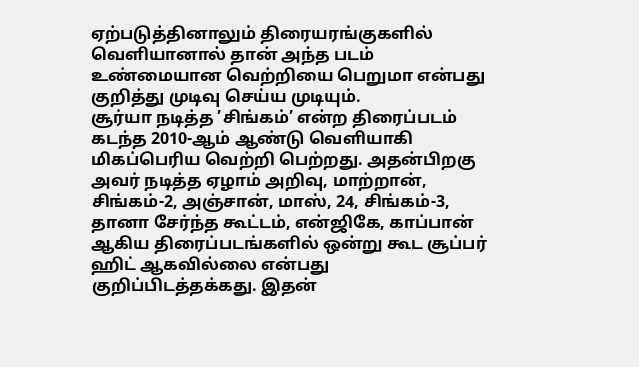ஏற்படுத்தினாலும் திரையரங்குகளில் வெளியானால் தான் அந்த படம் உண்மையான வெற்றியை பெறுமா என்பது குறித்து முடிவு செய்ய முடியும்.
சூர்யா நடித்த ’சிங்கம்’ என்ற திரைப்படம் கடந்த 2010-ஆம் ஆண்டு வெளியாகி மிகப்பெரிய வெற்றி பெற்றது. அதன்பிறகு அவர் நடித்த ஏழாம் அறிவு, மாற்றான், சிங்கம்-2, அஞ்சான், மாஸ், 24, சிங்கம்-3, தானா சேர்ந்த கூட்டம், என்ஜிகே, காப்பான் ஆகிய திரைப்படங்களில் ஒன்று கூட சூப்பர் ஹிட் ஆகவில்லை என்பது குறிப்பிடத்தக்கது. இதன்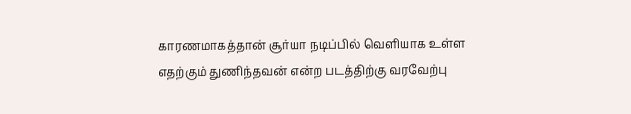காரணமாகத்தான் சூர்யா நடிப்பில் வெளியாக உள்ள எதற்கும் துணிந்தவன் என்ற படத்திற்கு வரவேற்பு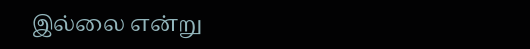இல்லை என்று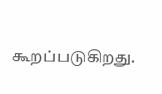கூறப்படுகிறது.